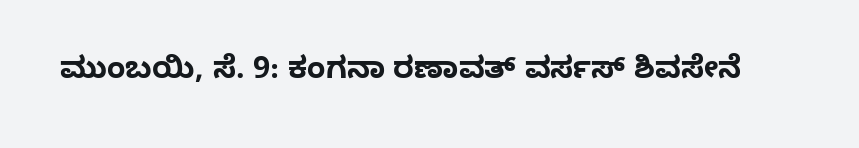ಮುಂಬಯಿ, ಸೆ. 9: ಕಂಗನಾ ರಣಾವತ್ ವರ್ಸಸ್ ಶಿವಸೇನೆ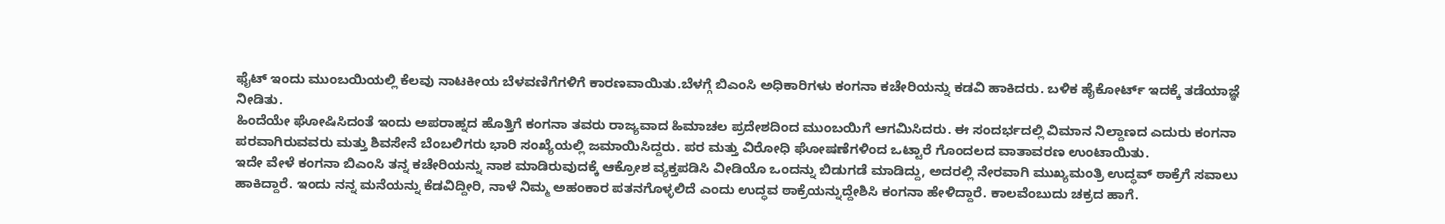ಫೈಟ್ ಇಂದು ಮುಂಬಯಿಯಲ್ಲಿ ಕೆಲವು ನಾಟಕೀಯ ಬೆಳವಣಿಗೆಗಳಿಗೆ ಕಾರಣವಾಯಿತು.ಬೆಳಗ್ಗೆ ಬಿಎಂಸಿ ಅಧಿಕಾರಿಗಳು ಕಂಗನಾ ಕಚೇರಿಯನ್ನು ಕಡವಿ ಹಾಕಿದರು. ಬಳಿಕ ಹೈಕೋರ್ಟ್ ಇದಕ್ಕೆ ತಡೆಯಾಜ್ಞೆ ನೀಡಿತು.
ಹಿಂದೆಯೇ ಘೋಷಿಸಿದಂತೆ ಇಂದು ಅಪರಾಹ್ನದ ಹೊತ್ತಿಗೆ ಕಂಗನಾ ತವರು ರಾಜ್ಯವಾದ ಹಿಮಾಚಲ ಪ್ರದೇಶದಿಂದ ಮುಂಬಯಿಗೆ ಆಗಮಿಸಿದರು. ಈ ಸಂದರ್ಭದಲ್ಲಿ ವಿಮಾನ ನಿಲ್ದಾಣದ ಎದುರು ಕಂಗನಾ ಪರವಾಗಿರುವವರು ಮತ್ತು ಶಿವಸೇನೆ ಬೆಂಬಲಿಗರು ಭಾರಿ ಸಂಖ್ಯೆಯಲ್ಲಿ ಜಮಾಯಿಸಿದ್ದರು. ಪರ ಮತ್ತು ವಿರೋಧಿ ಘೋಷಣೆಗಳಿಂದ ಒಟ್ಟಾರೆ ಗೊಂದಲದ ವಾತಾವರಣ ಉಂಟಾಯಿತು.
ಇದೇ ವೇಳೆ ಕಂಗನಾ ಬಿಎಂಸಿ ತನ್ನ ಕಚೇರಿಯನ್ನು ನಾಶ ಮಾಡಿರುವುದಕ್ಕೆ ಆಕ್ರೋಶ ವ್ಯಕ್ತಪಡಿಸಿ ವೀಡಿಯೊ ಒಂದನ್ನು ಬಿಡುಗಡೆ ಮಾಡಿದ್ದು, ಅದರಲ್ಲಿ ನೇರವಾಗಿ ಮುಖ್ಯಮಂತ್ರಿ ಉದ್ಧವ್ ಠಾಕ್ರೆಗೆ ಸವಾಲು ಹಾಕಿದ್ದಾರೆ. ಇಂದು ನನ್ನ ಮನೆಯನ್ನು ಕೆಡವಿದ್ದೀರಿ, ನಾಳೆ ನಿಮ್ಮ ಅಹಂಕಾರ ಪತನಗೊಳ್ಳಲಿದೆ ಎಂದು ಉದ್ಧವ ಠಾಕ್ರೆಯನ್ನುದ್ದೇಶಿಸಿ ಕಂಗನಾ ಹೇಳಿದ್ದಾರೆ. ಕಾಲವೆಂಬುದು ಚಕ್ರದ ಹಾಗೆ.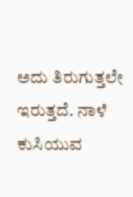ಅದು ತಿರುಗುತ್ತಲೇ ಇರುತ್ತದೆ. ನಾಳೆ ಕುಸಿಯುವ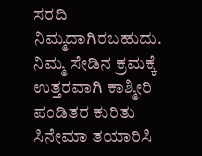ಸರದಿ ನಿಮ್ಮದಾಗಿರಬಹುದು. ನಿಮ್ಮ ಸೇಡಿನ ಕ್ರಮಕ್ಕೆ ಉತ್ತರವಾಗಿ ಕಾಶ್ಮೀರಿ ಪಂಡಿತರ ಕುರಿತು ಸಿನೇಮಾ ತಯಾರಿಸಿ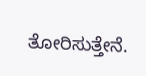ತೋರಿಸುತ್ತೇನೆ.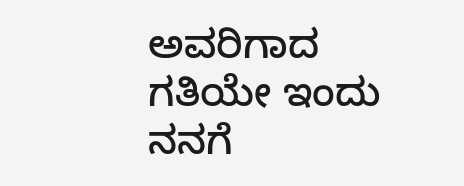ಅವರಿಗಾದ ಗತಿಯೇ ಇಂದು ನನಗೆ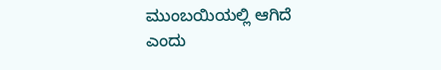ಮುಂಬಯಿಯಲ್ಲಿ ಆಗಿದೆ ಎಂದು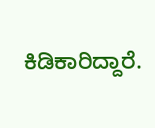ಕಿಡಿಕಾರಿದ್ದಾರೆ.